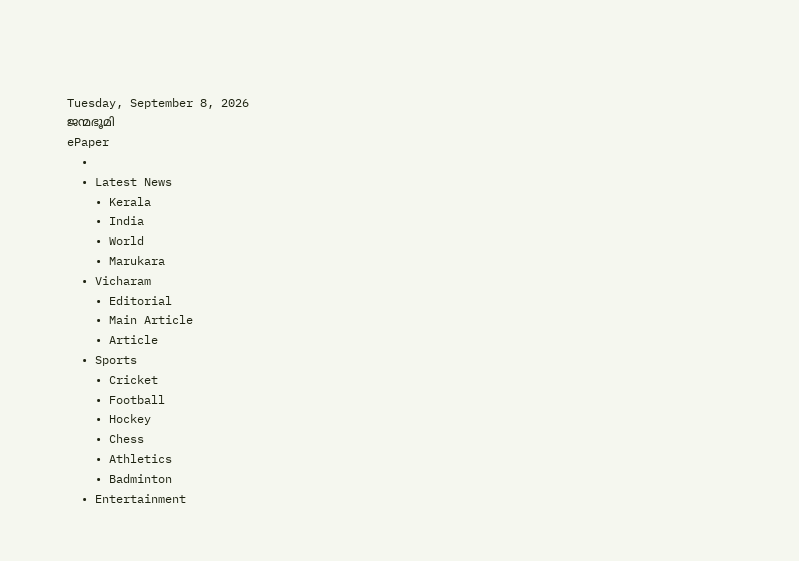Tuesday, September 8, 2026
ജന്മഭൂമി
ePaper
  •
  • Latest News
    • Kerala
    • India
    • World
    • Marukara
  • Vicharam
    • Editorial
    • Main Article
    • Article
  • Sports
    • Cricket
    • Football
    • Hockey
    • Chess
    • Athletics
    • Badminton
  • Entertainment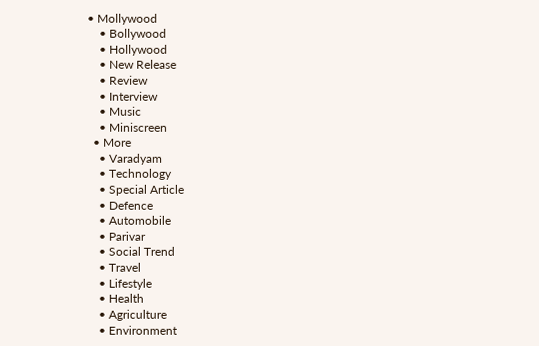• Mollywood
    • Bollywood
    • Hollywood
    • New Release
    • Review
    • Interview
    • Music
    • Miniscreen
  • More
    • Varadyam
    • Technology
    • Special Article
    • Defence
    • Automobile
    • Parivar
    • Social Trend
    • Travel
    • Lifestyle
    • Health
    • Agriculture
    • Environment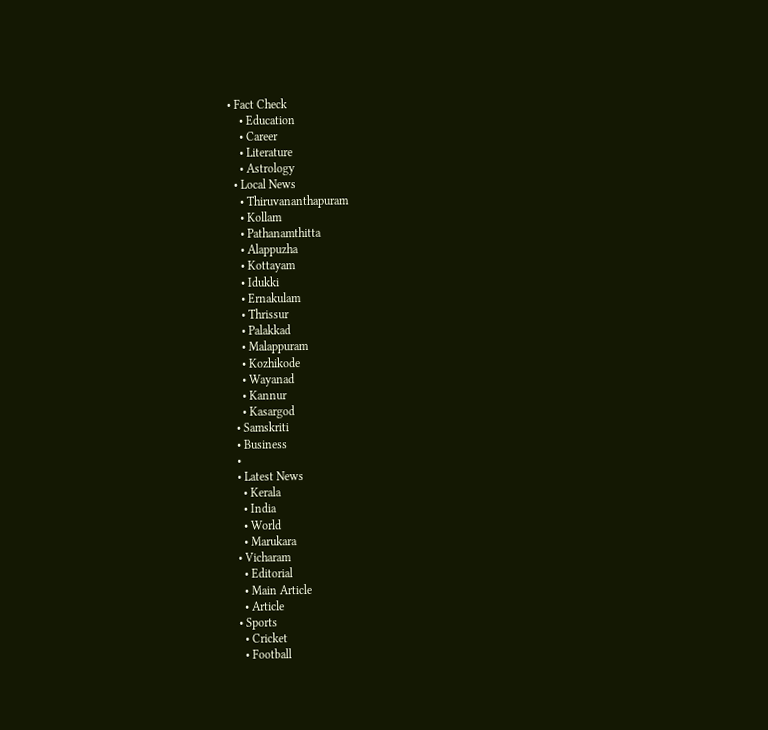• Fact Check
    • Education
    • Career
    • Literature
    • Astrology
  • Local News
    • Thiruvananthapuram
    • Kollam
    • Pathanamthitta
    • Alappuzha
    • Kottayam
    • Idukki
    • Ernakulam
    • Thrissur
    • Palakkad
    • Malappuram
    • Kozhikode
    • Wayanad
    • Kannur
    • Kasargod
  • Samskriti
  • Business
  •
  • Latest News
    • Kerala
    • India
    • World
    • Marukara
  • Vicharam
    • Editorial
    • Main Article
    • Article
  • Sports
    • Cricket
    • Football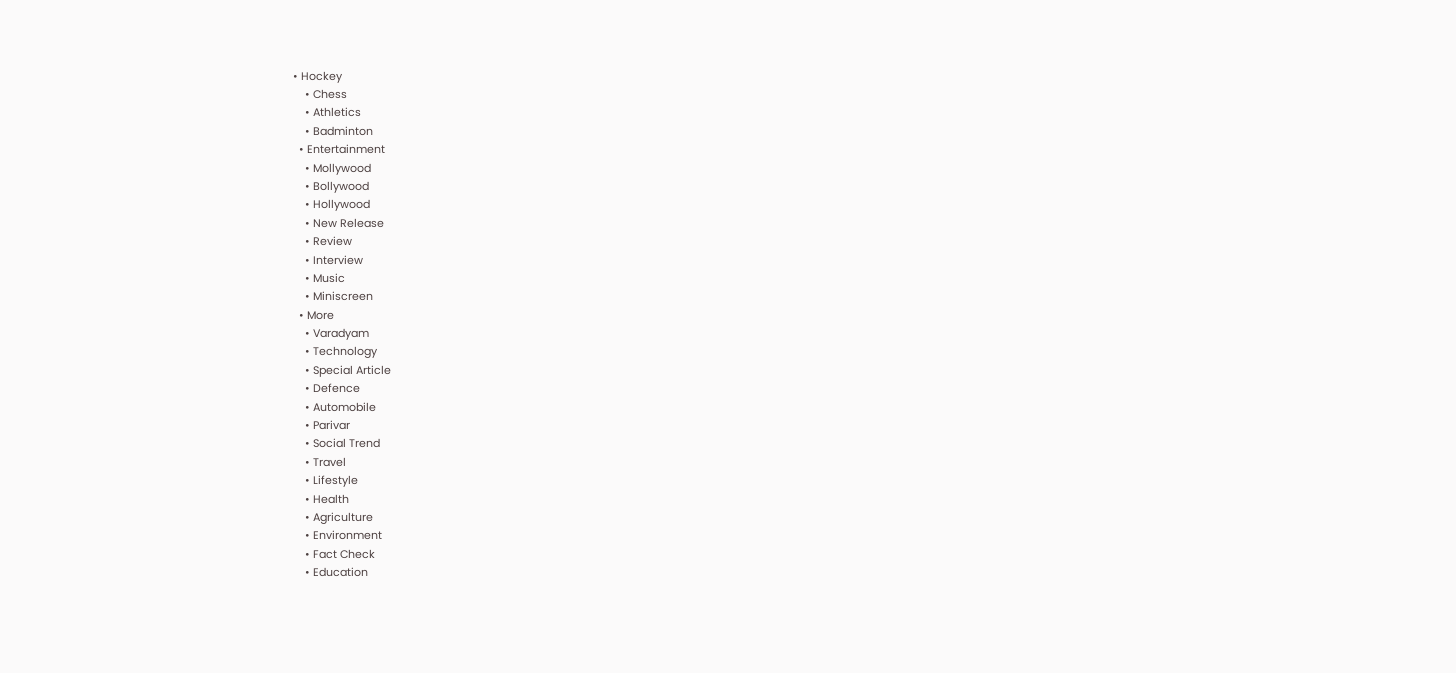• Hockey
    • Chess
    • Athletics
    • Badminton
  • Entertainment
    • Mollywood
    • Bollywood
    • Hollywood
    • New Release
    • Review
    • Interview
    • Music
    • Miniscreen
  • More
    • Varadyam
    • Technology
    • Special Article
    • Defence
    • Automobile
    • Parivar
    • Social Trend
    • Travel
    • Lifestyle
    • Health
    • Agriculture
    • Environment
    • Fact Check
    • Education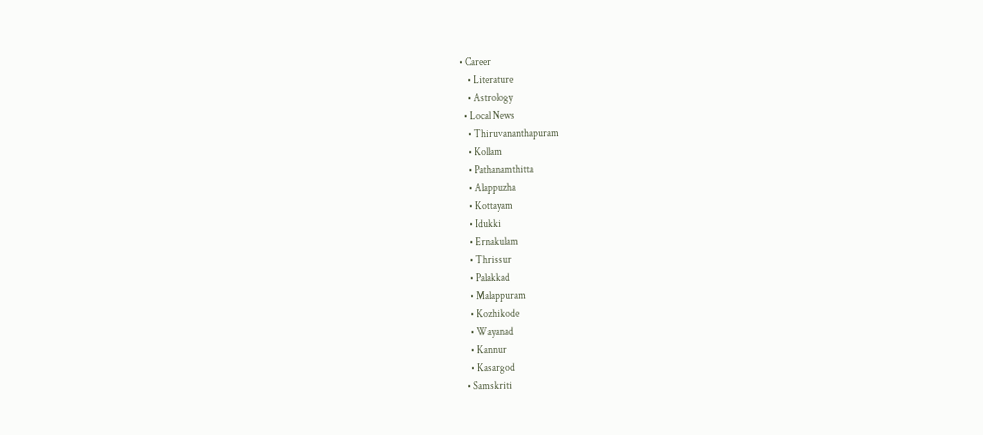• Career
    • Literature
    • Astrology
  • Local News
    • Thiruvananthapuram
    • Kollam
    • Pathanamthitta
    • Alappuzha
    • Kottayam
    • Idukki
    • Ernakulam
    • Thrissur
    • Palakkad
    • Malappuram
    • Kozhikode
    • Wayanad
    • Kannur
    • Kasargod
  • Samskriti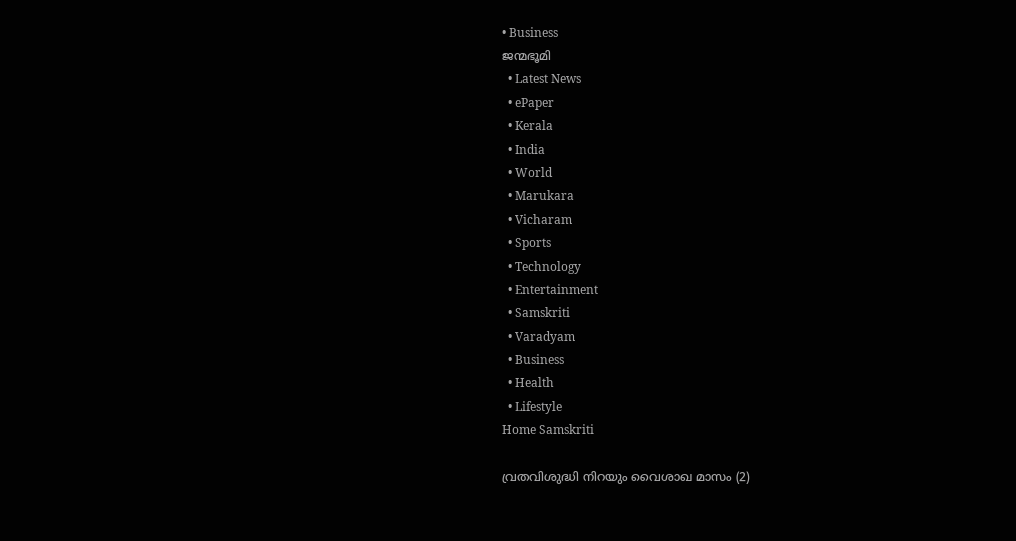• Business
ജന്മഭൂമി
  • Latest News
  • ePaper
  • Kerala
  • India
  • World
  • Marukara
  • Vicharam
  • Sports
  • Technology
  • Entertainment
  • Samskriti
  • Varadyam
  • Business
  • Health
  • Lifestyle
Home Samskriti

വ്രതവിശുദ്ധി നിറയും വൈശാഖ മാസം (2)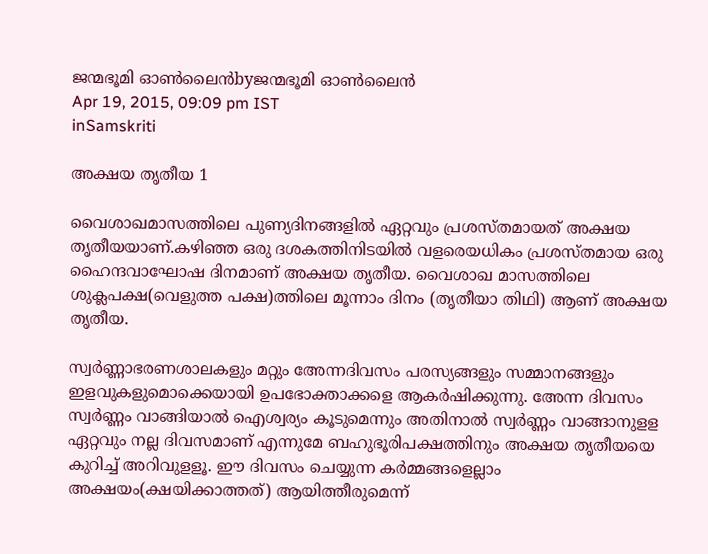ജന്മഭൂമി ഓണ്‍ലൈന്‍byജന്മഭൂമി ഓണ്‍ലൈന്‍
Apr 19, 2015, 09:09 pm IST
inSamskriti

അക്ഷയ തൃതീയ 1

വൈശാഖമാസത്തിലെ പുണ്യദിനങ്ങളില്‍ ഏറ്റവും പ്രശസ്തമായത് അക്ഷയ തൃതീയയാണ്.കഴിഞ്ഞ ഒരു ദശകത്തിനിടയില്‍ വളരെയധികം പ്രശസ്തമായ ഒരു ഹൈന്ദവാഘോഷ ദിനമാണ് അക്ഷയ തൃതീയ. വൈശാഖ മാസത്തിലെ ശുക്ലപക്ഷ(വെളുത്ത പക്ഷ)ത്തിലെ മൂന്നാം ദിനം (തൃതീയാ തിഥി) ആണ് അക്ഷയ തൃതീയ.

സ്വര്‍ണ്ണാഭരണശാലകളും മറ്റും അേന്നദിവസം പരസ്യങ്ങളും സമ്മാനങ്ങളും ഇളവുകളുമൊക്കെയായി ഉപഭോക്താക്കളെ ആകര്‍ഷിക്കുന്നു. അേന്ന ദിവസം സ്വര്‍ണ്ണം വാങ്ങിയാല്‍ ഐശ്വര്യം കൂടുമെന്നും അതിനാല്‍ സ്വര്‍ണ്ണം വാങ്ങാനുളള ഏറ്റവും നല്ല ദിവസമാണ് എന്നുമേ ബഹുഭൂരിപക്ഷത്തിനും അക്ഷയ തൃതീയയെ കുറിച്ച് അറിവുളളൂ. ഈ ദിവസം ചെയ്യുന്ന കര്‍മ്മങ്ങളെല്ലാം അക്ഷയം(ക്ഷയിക്കാത്തത്) ആയിത്തീരുമെന്ന്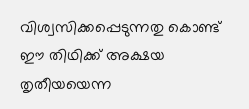വിശ്വസിക്കപ്പെടുന്നതു കൊണ്ട് ഈ തിഥിക്ക് അക്ഷയ തൃതീയയെന്ന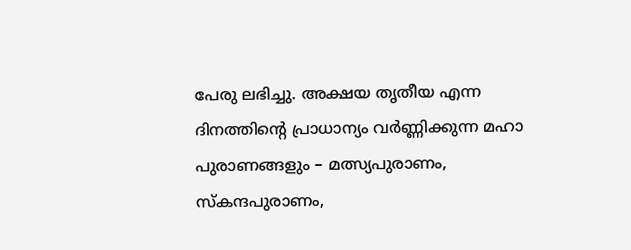പേരു ലഭിച്ചു. അക്ഷയ തൃതീയ എന്ന ദിനത്തിന്റെ പ്രാധാന്യം വര്‍ണ്ണിക്കുന്ന മഹാ പുരാണങ്ങളും – മത്സ്യപുരാണം, സ്‌കന്ദപുരാണം,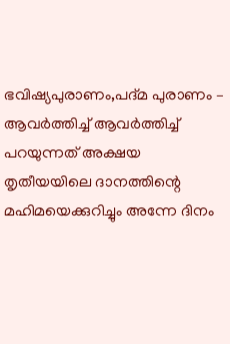ഭവിഷ്യപുരാണം,പദ്മ പുരാണം – ആവര്‍ത്തിച്ച് ആവര്‍ത്തിച്ച് പറയുന്നത് അക്ഷയ തൃതീയയിലെ ദാനത്തിന്റെ മഹിമയെക്കുറിച്ചും അന്നേ ദിനം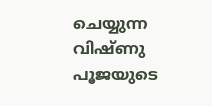ചെയ്യുന്ന വിഷ്ണു പൂജയുടെ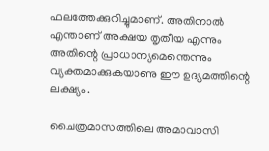ഫലത്തേക്കുറിച്ചുമാണ്. അതിനാല്‍ എന്താണ് അക്ഷയ തൃതീയ എന്നും അതിന്റെ പ്രാധാന്യമെന്തെന്നും വ്യക്തമാക്കുകയാണു ഈ ഉദ്യമത്തിന്റെ ലക്ഷ്യം.

ചൈത്രമാസത്തിലെ അമാവാസി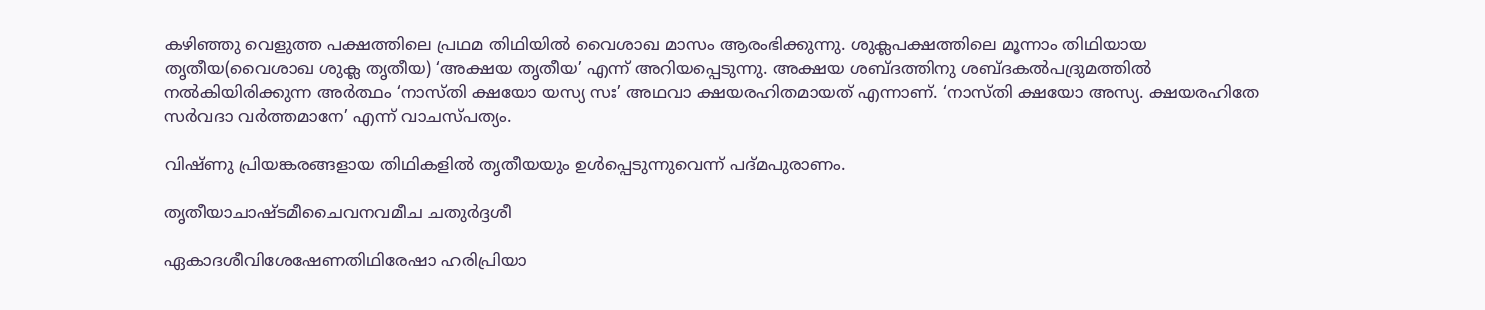കഴിഞ്ഞു വെളുത്ത പക്ഷത്തിലെ പ്രഥമ തിഥിയില്‍ വൈശാഖ മാസം ആരംഭിക്കുന്നു. ശുക്ലപക്ഷത്തിലെ മൂന്നാം തിഥിയായ തൃതീയ(വൈശാഖ ശുക്ല തൃതീയ) ‘അക്ഷയ തൃതീയ’ എന്ന് അറിയപ്പെടുന്നു. അക്ഷയ ശബ്ദത്തിനു ശബ്ദകല്‍പദ്രുമത്തില്‍ നല്‍കിയിരിക്കുന്ന അര്‍ത്ഥം ‘നാസ്തി ക്ഷയോ യസ്യ സഃ’ അഥവാ ക്ഷയരഹിതമായത് എന്നാണ്. ‘നാസ്തി ക്ഷയോ അസ്യ. ക്ഷയരഹിതേ സര്‍വദാ വര്‍ത്തമാനേ’ എന്ന് വാചസ്പത്യം.

വിഷ്ണു പ്രിയങ്കരങ്ങളായ തിഥികളില്‍ തൃതീയയും ഉള്‍പ്പെടുന്നുവെന്ന് പദ്മപുരാണം.

തൃതീയാചാഷ്ടമീചൈവനവമീച ചതുര്‍ദ്ദശീ

ഏകാദശീവിശേഷേണതിഥിരേഷാ ഹരിപ്രിയാ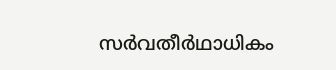സര്‍വതീര്‍ഥാധികം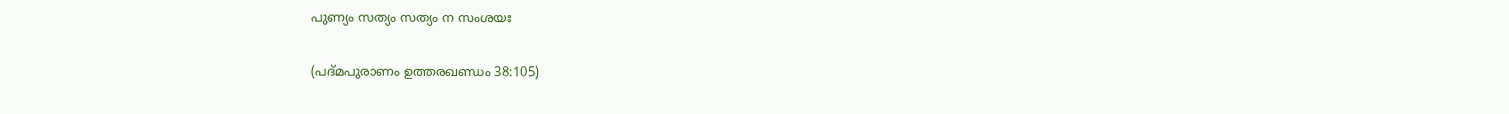പുണ്യം സത്യം സത്യം ന സംശയഃ

(പദ്മപുരാണം ഉത്തരഖണ്ഡം 38:105)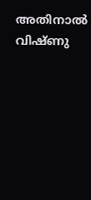അതിനാല്‍ വിഷ്ണു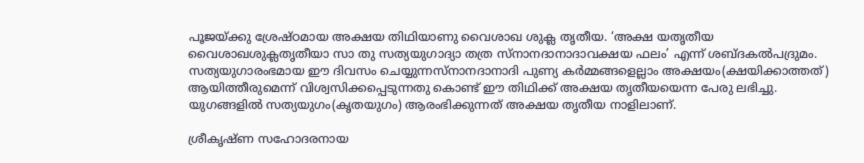പൂജയ്‌ക്കു ശ്രേഷ്ഠമായ അക്ഷയ തിഥിയാണു വൈശാഖ ശുക്ല തൃതീയ. ‘അക്ഷ യതൃതീയ വൈശാഖശുക്ലതൃതീയാ സാ തു സത്യയുഗാദ്യാ തത്ര സ്‌നാനദാനാദാവക്ഷയ ഫലം’ എന്ന് ശബ്ദകല്‍പദ്രുമം. സത്യയുഗാരംഭമായ ഈ ദിവസം ചെയ്യുന്നസ്‌നാനദാനാദി പുണ്യ കര്‍മ്മങ്ങളെല്ലാം അക്ഷയം(ക്ഷയിക്കാത്തത്) ആയിത്തീരുമെന്ന് വിശ്വസിക്കപ്പെടുന്നതു കൊണ്ട് ഈ തിഥിക്ക് അക്ഷയ തൃതീയയെന്ന പേരു ലഭിച്ചു. യുഗങ്ങളില്‍ സത്യയുഗം(കൃതയുഗം) ആരംഭിക്കുന്നത് അക്ഷയ തൃതീയ നാളിലാണ്.

ശ്രീകൃഷ്ണ സഹോദരനായ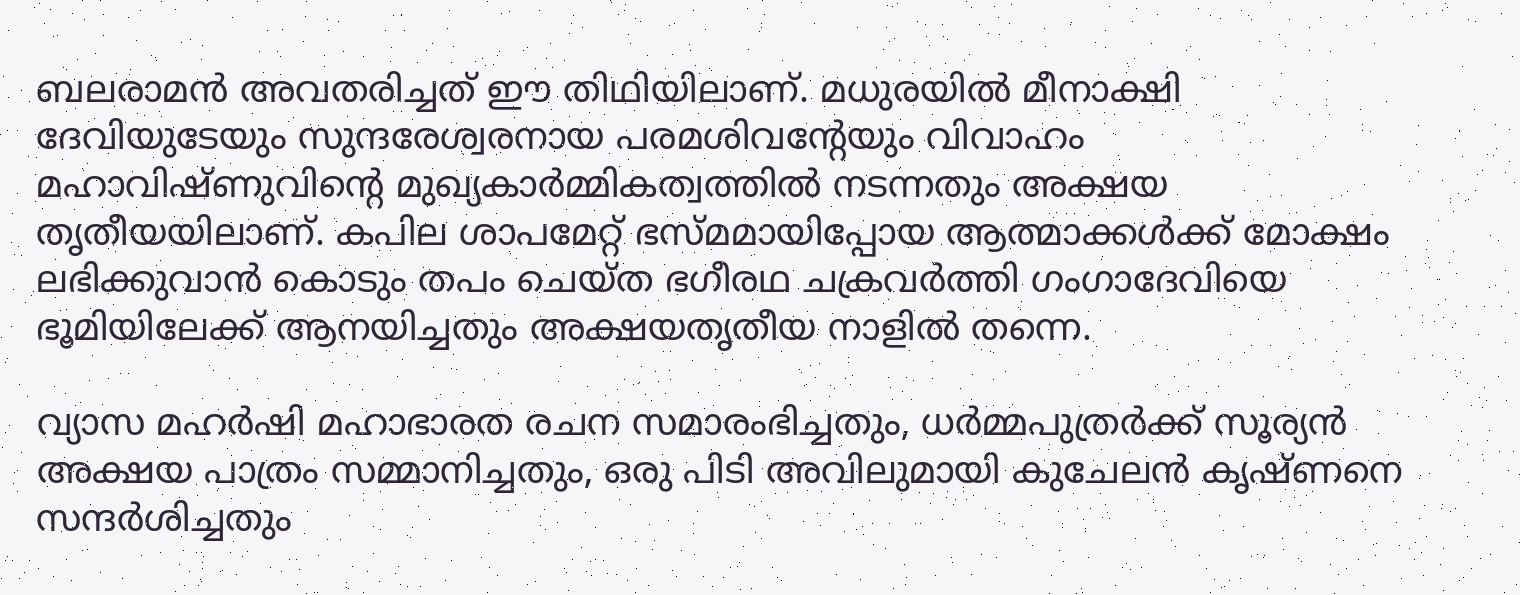ബലരാമന്‍ അവതരിച്ചത് ഈ തിഥിയിലാണ്. മധുരയില്‍ മീനാക്ഷി ദേവിയുടേയും സുന്ദരേശ്വരനായ പരമശിവന്റേയും വിവാഹം മഹാവിഷ്ണുവിന്റെ മുഖ്യകാര്‍മ്മികത്വത്തില്‍ നടന്നതും അക്ഷയ തൃതീയയിലാണ്. കപില ശാപമേറ്റ് ഭസ്മമായിപ്പോയ ആത്മാക്കള്‍ക്ക് മോക്ഷം ലഭിക്കുവാന്‍ കൊടും തപം ചെയ്ത ഭഗീരഥ ചക്രവര്‍ത്തി ഗംഗാദേവിയെ ഭൂമിയിലേക്ക് ആനയിച്ചതും അക്ഷയതൃതീയ നാളില്‍ തന്നെ.

വ്യാസ മഹര്‍ഷി മഹാഭാരത രചന സമാരംഭിച്ചതും, ധര്‍മ്മപുത്രര്‍ക്ക് സൂര്യന്‍ അക്ഷയ പാത്രം സമ്മാനിച്ചതും, ഒരു പിടി അവിലുമായി കുചേലന്‍ കൃഷ്ണനെ സന്ദര്‍ശിച്ചതും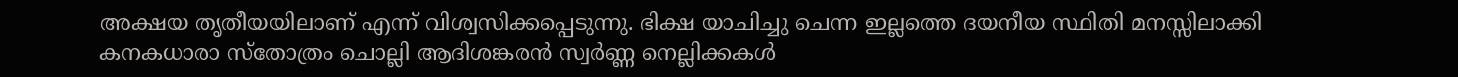അക്ഷയ തൃതീയയിലാണ് എന്ന് വിശ്വസിക്കപ്പെടുന്നു. ഭിക്ഷ യാചിച്ചു ചെന്ന ഇല്ലത്തെ ദയനീയ സ്ഥിതി മനസ്സിലാക്കി കനകധാരാ സ്‌തോത്രം ചൊല്ലി ആദിശങ്കരന്‍ സ്വര്‍ണ്ണ നെല്ലിക്കകള്‍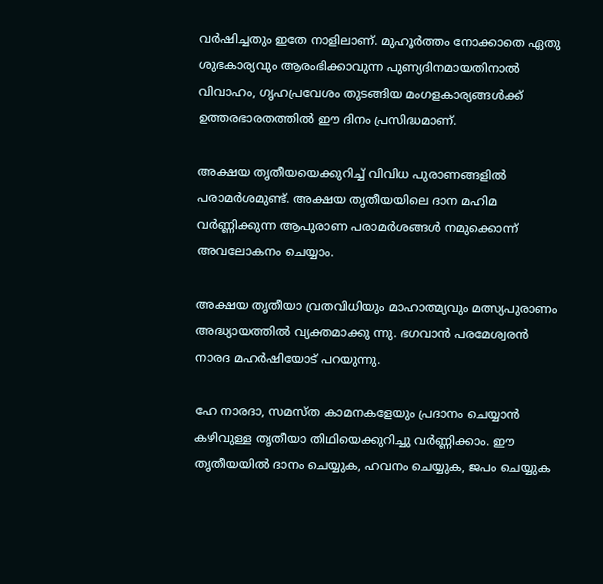വര്‍ഷിച്ചതും ഇതേ നാളിലാണ്. മുഹൂര്‍ത്തം നോക്കാതെ ഏതു ശുഭകാര്യവും ആരംഭിക്കാവുന്ന പുണ്യദിനമായതിനാല്‍ വിവാഹം, ഗൃഹപ്രവേശം തുടങ്ങിയ മംഗളകാര്യങ്ങള്‍ക്ക് ഉത്തരഭാരതത്തില്‍ ഈ ദിനം പ്രസിദ്ധമാണ്.

അക്ഷയ തൃതീയയെക്കുറിച്ച് വിവിധ പുരാണങ്ങളില്‍ പരാമര്‍ശമുണ്ട്. അക്ഷയ തൃതീയയിലെ ദാന മഹിമ വര്‍ണ്ണിക്കുന്ന ആപുരാണ പരാമര്‍ശങ്ങള്‍ നമുക്കൊന്ന് അവലോകനം ചെയ്യാം.

അക്ഷയ തൃതീയാ വ്രതവിധിയും മാഹാത്മ്യവും മത്സ്യപുരാണം അദ്ധ്യായത്തില്‍ വ്യക്തമാക്കു ന്നു. ഭഗവാന്‍ പരമേശ്വരന്‍ നാരദ മഹര്‍ഷിയോട് പറയുന്നു.

ഹേ നാരദാ, സമസ്ത കാമനകളേയും പ്രദാനം ചെയ്യാന്‍ കഴിവുള്ള തൃതീയാ തിഥിയെക്കുറിച്ചു വര്‍ണ്ണിക്കാം. ഈ തൃതീയയില്‍ ദാനം ചെയ്യുക, ഹവനം ചെയ്യുക, ജപം ചെയ്യുക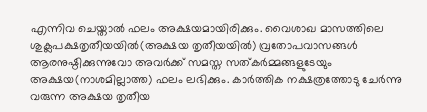എന്നിവ ചെയ്താല്‍ ഫലം അക്ഷയമായിരിക്കും. വൈശാഖ മാസത്തിലെ ശുക്ലപക്ഷതൃതീയയില്‍(അക്ഷയ തൃതീയയില്‍) വ്രതോപവാസങ്ങള്‍ ആരനുഷ്ഠിക്കുന്നുവോ അവര്‍ക്ക് സമസ്ത സത്കര്‍മ്മങ്ങളുടേയും അക്ഷയ(നാശമില്ലാത്ത) ഫലം ലഭിക്കും. കാര്‍ത്തിക നക്ഷത്രത്തോടു ചേര്‍ന്നു വരുന്ന അക്ഷയ തൃതീയ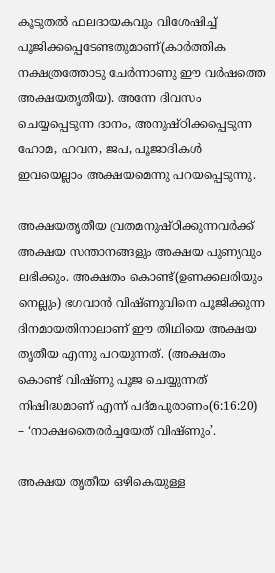കൂടുതല്‍ ഫലദായകവും വിശേഷിച്ച് പൂജിക്കപ്പെടേണ്ടതുമാണ്(കാര്‍ത്തിക നക്ഷത്രത്തോടു ചേര്‍ന്നാണു ഈ വര്‍ഷത്തെ അക്ഷയതൃതീയ). അന്നേ ദിവസം ചെയ്യപ്പെടുന്ന ദാനം, അനുഷ്ഠിക്കപ്പെടുന്ന ഹോമ, ഹവന, ജപ, പൂജാദികള്‍ ഇവയെല്ലാം അക്ഷയമെന്നു പറയപ്പെടുന്നു.

അക്ഷയതൃതീയ വ്രതമനുഷ്ഠിക്കുന്നവര്‍ക്ക് അക്ഷയ സന്താനങ്ങളും അക്ഷയ പുണ്യവും ലഭിക്കും. അക്ഷതം കൊണ്ട്(ഉണക്കലരിയും നെല്ലും) ഭഗവാന്‍ വിഷ്ണുവിനെ പൂജിക്കുന്ന ദിനമായതിനാലാണ് ഈ തിഥിയെ അക്ഷയ തൃതീയ എന്നു പറയുന്നത്. (അക്ഷതം കൊണ്ട് വിഷ്ണു പൂജ ചെയ്യുന്നത് നിഷിദ്ധമാണ് എന്ന് പദ്മപുരാണം(6:16:20) – ‘നാക്ഷതൈരര്‍ച്ചയേത് വിഷ്ണും’.

അക്ഷയ തൃതീയ ഒഴികെയുള്ള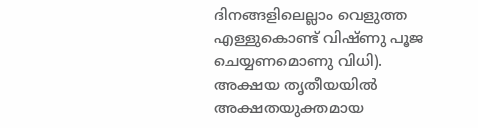ദിനങ്ങളിലെല്ലാം വെളുത്ത എള്ളുകൊണ്ട് വിഷ്ണു പൂജ ചെയ്യണമൊണു വിധി). അക്ഷയ തൃതീയയില്‍ അക്ഷതയുക്തമായ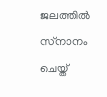ജലത്തില്‍ സ്‌നാനം ചെയ്ത്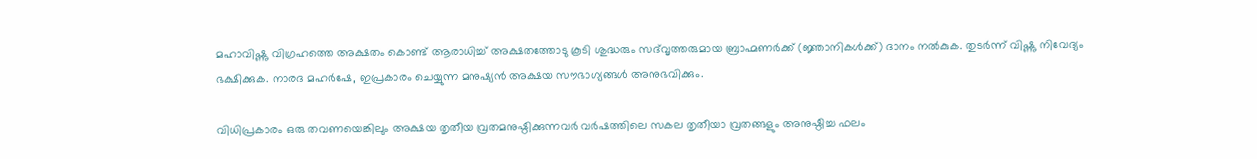മഹാവിഷ്ണു വിഗ്രഹത്തെ അക്ഷതം കൊണ്ട് ആരാധിച്ച് അക്ഷതത്തോടു കൂടി ശുദ്ധരും സദ്‌വൃത്തരുമായ ബ്രാഹ്മണര്‍ക്ക് (ജ്ഞാനികള്‍ക്ക്) ദാനം നല്‍കുക. തുടര്‍ന്ന് വിഷ്ണു നിവേദ്യം ഭക്ഷിക്കുക. നാരദ മഹര്‍ഷേ, ഇപ്രകാരം ചെയ്യുന്ന മനുഷ്യന്‍ അക്ഷയ സൗഭാഗ്യങ്ങള്‍ അനുഭവിക്കും.

വിധിപ്രകാരം ഒരു തവണയെങ്കിലും അക്ഷയ തൃതീയ വ്രതമനുഷ്ഠിക്കുന്നവര്‍ വര്‍ഷത്തിലെ സകല തൃതീയാ വ്രതങ്ങളും അനുഷ്ഠിച്ച ഫലം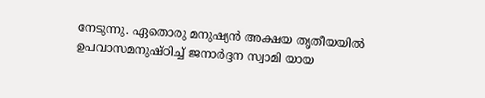നേടുന്നു. ഏതൊരു മനുഷ്യന്‍ അക്ഷയ തൃതീയയില്‍ ഉപവാസമനുഷ്ഠിച്ച് ജനാര്‍ദ്ദന സ്വാമി യായ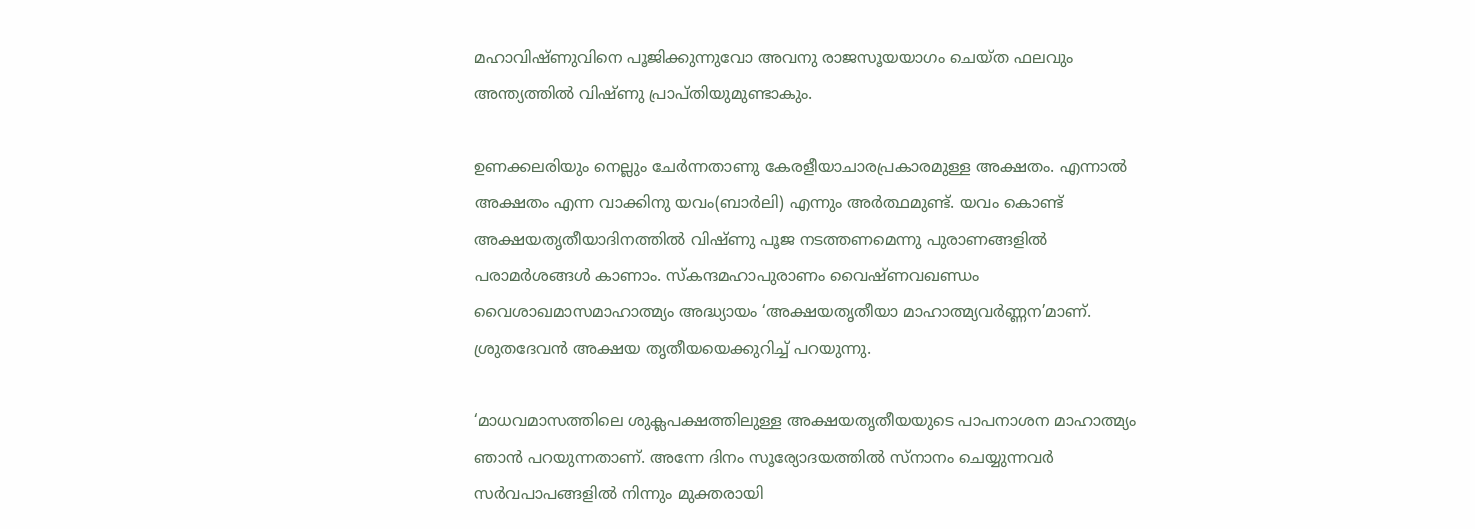മഹാവിഷ്ണുവിനെ പൂജിക്കുന്നുവോ അവനു രാജസൂയയാഗം ചെയ്ത ഫലവും അന്ത്യത്തില്‍ വിഷ്ണു പ്രാപ്തിയുമുണ്ടാകും.

ഉണക്കലരിയും നെല്ലും ചേര്‍ന്നതാണു കേരളീയാചാരപ്രകാരമുള്ള അക്ഷതം. എന്നാല്‍ അക്ഷതം എന്ന വാക്കിനു യവം(ബാര്‍ലി) എന്നും അര്‍ത്ഥമുണ്ട്. യവം കൊണ്ട് അക്ഷയതൃതീയാദിനത്തില്‍ വിഷ്ണു പൂജ നടത്തണമെന്നു പുരാണങ്ങളില്‍ പരാമര്‍ശങ്ങള്‍ കാണാം. സ്‌കന്ദമഹാപുരാണം വൈഷ്ണവഖണ്ഡം വൈശാഖമാസമാഹാത്മ്യം അദ്ധ്യായം ‘അക്ഷയതൃതീയാ മാഹാത്മ്യവര്‍ണ്ണന’മാണ്. ശ്രുതദേവന്‍ അക്ഷയ തൃതീയയെക്കുറിച്ച് പറയുന്നു.

‘മാധവമാസത്തിലെ ശുക്ലപക്ഷത്തിലുള്ള അക്ഷയതൃതീയയുടെ പാപനാശന മാഹാത്മ്യം ഞാന്‍ പറയുന്നതാണ്. അന്നേ ദിനം സൂര്യോദയത്തില്‍ സ്‌നാനം ചെയ്യുന്നവര്‍ സര്‍വപാപങ്ങളില്‍ നിന്നും മുക്തരായി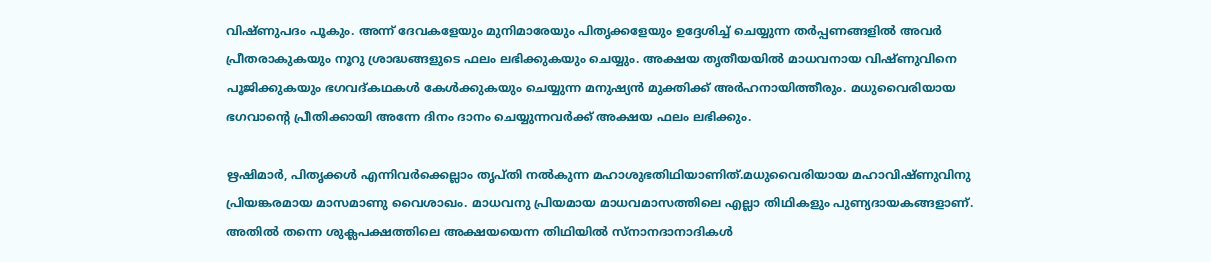വിഷ്ണുപദം പൂകും. അന്ന് ദേവകളേയും മുനിമാരേയും പിതൃക്കളേയും ഉദ്ദേശിച്ച് ചെയ്യുന്ന തര്‍പ്പണങ്ങളില്‍ അവര്‍ പ്രീതരാകുകയും നൂറു ശ്രാദ്ധങ്ങളുടെ ഫലം ലഭിക്കുകയും ചെയ്യും. അക്ഷയ തൃതീയയില്‍ മാധവനായ വിഷ്ണുവിനെ പൂജിക്കുകയും ഭഗവദ്കഥകള്‍ കേള്‍ക്കുകയും ചെയ്യുന്ന മനുഷ്യന്‍ മുക്തിക്ക് അര്‍ഹനായിത്തീരും. മധുവൈരിയായ ഭഗവാന്റെ പ്രീതിക്കായി അന്നേ ദിനം ദാനം ചെയ്യുന്നവര്‍ക്ക് അക്ഷയ ഫലം ലഭിക്കും.

ഋഷിമാര്‍, പിതൃക്കള്‍ എന്നിവര്‍ക്കെല്ലാം തൃപ്തി നല്‍കുന്ന മഹാശുഭതിഥിയാണിത്.മധുവൈരിയായ മഹാവിഷ്ണുവിനു പ്രിയങ്കരമായ മാസമാണു വൈശാഖം. മാധവനു പ്രിയമായ മാധവമാസത്തിലെ എല്ലാ തിഥികളും പുണ്യദായകങ്ങളാണ്. അതില്‍ തന്നെ ശുക്ലപക്ഷത്തിലെ അക്ഷയയെന്ന തിഥിയില്‍ സ്‌നാനദാനാദികള്‍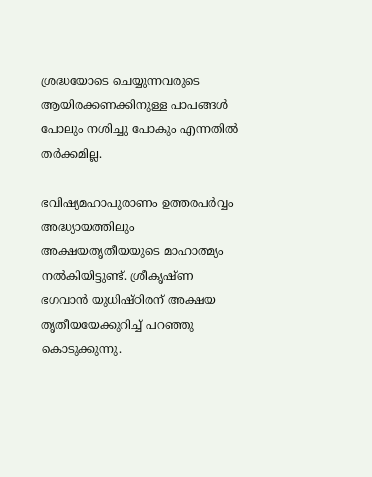ശ്രദ്ധയോടെ ചെയ്യുന്നവരുടെ ആയിരക്കണക്കിനുള്ള പാപങ്ങള്‍ പോലും നശിച്ചു പോകും എന്നതില്‍ തര്‍ക്കമില്ല.

ഭവിഷ്യമഹാപുരാണം ഉത്തരപര്‍വ്വം അദ്ധ്യായത്തിലും അക്ഷയതൃതീയയുടെ മാഹാത്മ്യം നല്‍കിയിട്ടുണ്ട്. ശ്രീകൃഷ്ണ ഭഗവാന്‍ യുധിഷ്ഠിരന് അക്ഷയ തൃതീയയേക്കുറിച്ച് പറഞ്ഞു കൊടുക്കുന്നു.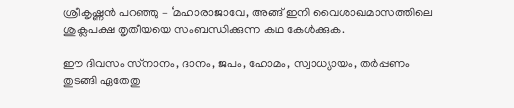ശ്രീകൃഷ്ണന്‍ പറഞ്ഞു – ‘മഹാരാജാവേ, അങ്ങ് ഇനി വൈശാഖമാസത്തിലെ ശുക്ലപക്ഷ തൃതീയയെ സംബന്ധിക്കുന്ന കഥ കേള്‍ക്കുക.

ഈ ദിവസം സ്‌നാനം, ദാനം, ജപം, ഹോമം, സ്വാധ്യായം, തര്‍പ്പണം തുടങ്ങി ഏതേതു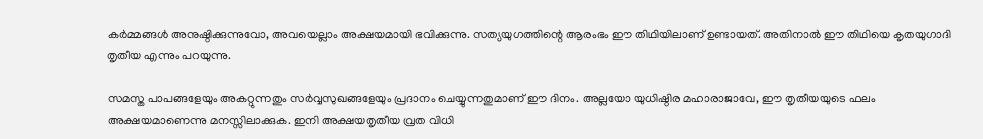കര്‍മ്മങ്ങള്‍ അനുഷ്ഠിക്കുന്നുവോ, അവയെല്ലാം അക്ഷയമായി ഭവിക്കുന്നു. സത്യയുഗത്തിന്റെ ആരംഭം ഈ തിഥിയിലാണ് ഉണ്ടായത്. അതിനാല്‍ ഈ തിഥിയെ കൃതയുഗാദി തൃതീയ എന്നും പറയുന്നു.

സമസ്ത പാപങ്ങളേയും അകറ്റുന്നതും സര്‍വ്വസുഖങ്ങളേയും പ്രദാനം ചെയ്യുന്നതുമാണ് ഈ ദിനം. അല്ലയോ യുധിഷ്ഠിര മഹാരാജാവേ, ഈ തൃതീയയുടെ ഫലം അക്ഷയമാണെന്നു മനസ്സിലാക്കുക. ഇനി അക്ഷയതൃതീയ വ്രത വിധി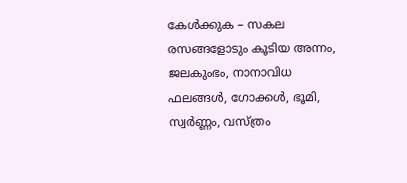കേള്‍ക്കുക – സകല രസങ്ങളോടും കൂടിയ അന്നം, ജലകുംഭം, നാനാവിധ ഫലങ്ങള്‍, ഗോക്കള്‍, ഭൂമി, സ്വര്‍ണ്ണം, വസ്ത്രം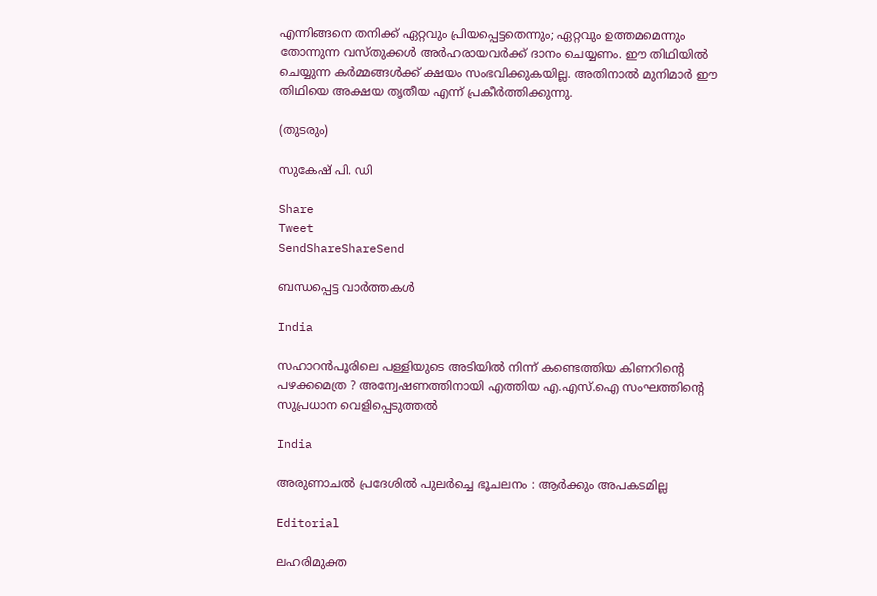എന്നിങ്ങനെ തനിക്ക് ഏറ്റവും പ്രിയപ്പെട്ടതെന്നും; ഏറ്റവും ഉത്തമമെന്നും തോന്നുന്ന വസ്തുക്കള്‍ അര്‍ഹരായവര്‍ക്ക് ദാനം ചെയ്യണം. ഈ തിഥിയില്‍ ചെയ്യുന്ന കര്‍മ്മങ്ങള്‍ക്ക് ക്ഷയം സംഭവിക്കുകയില്ല. അതിനാല്‍ മുനിമാര്‍ ഈ തിഥിയെ അക്ഷയ തൃതീയ എന്ന് പ്രകീര്‍ത്തിക്കുന്നു.

(തുടരും)

സുകേഷ് പി. ഡി

Share
Tweet
SendShareShareSend

ബന്ധപ്പെട്ട വാര്‍ത്തകള്‍

India

സഹാറൻപൂരിലെ പള്ളിയുടെ അടിയിൽ നിന്ന് കണ്ടെത്തിയ കിണറിന്റെ പഴക്കമെത്ര ? അന്വേഷണത്തിനായി എത്തിയ എ.എസ്.ഐ സംഘത്തിന്റെ സുപ്രധാന വെളിപ്പെടുത്തൽ

India

അരുണാചൽ പ്രദേശിൽ പുലർച്ചെ ഭൂചലനം : ആർക്കും അപകടമില്ല

Editorial

ലഹരിമുക്ത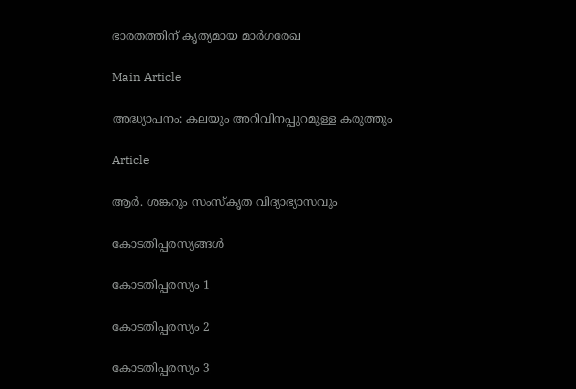ഭാരതത്തിന് കൃത്യമായ മാര്‍ഗരേഖ

Main Article

അദ്ധ്യാപനം: കലയും അറിവിനപ്പുറമുള്ള കരുത്തും

Article

ആര്‍. ശങ്കറും സംസ്‌കൃത വിദ്യാഭ്യാസവും

കോടതിപ്പരസ്യങ്ങള്‍

കോടതിപ്പരസ്യം 1

കോടതിപ്പരസ്യം 2

കോടതിപ്പരസ്യം 3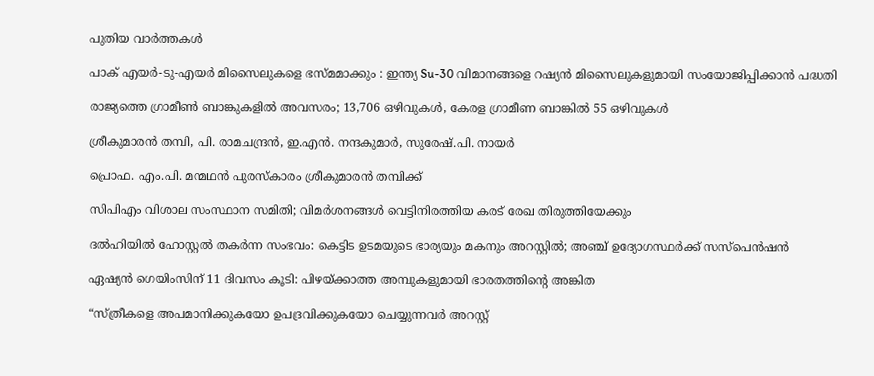പുതിയ വാര്‍ത്തകള്‍

പാക് എയർ-ടു-എയർ മിസൈലുകളെ ഭസ്മമാക്കും : ഇന്ത്യ Su-30 വിമാനങ്ങളെ റഷ്യൻ മിസൈലുകളുമായി സംയോജിപ്പിക്കാൻ പദ്ധതി

രാജ്യത്തെ ഗ്രാമീൺ ബാങ്കുകളിൽ അവസരം; 13,706 ഒഴിവുകള്‍, കേരള ഗ്രാമീണ ബാങ്കിൽ 55 ഒഴിവുകള്‍

ശ്രീകുമാരന്‍ തമ്പി, പി. രാമചന്ദ്രന്‍, ഇ.എന്‍. നന്ദകുമാര്‍, സുരേഷ്.പി. നായര്‍

പ്രൊഫ. എം.പി. മന്മഥന്‍ പുരസ്‌കാരം ശ്രീകുമാരന്‍ തമ്പിക്ക്

സിപിഎം വിശാല സംസ്ഥാന സമിതി; വിമര്‍ശനങ്ങള്‍ വെട്ടിനിരത്തിയ കരട് രേഖ തിരുത്തിയേക്കും

ദല്‍ഹിയില്‍ ഹോസ്റ്റല്‍ തകര്‍ന്ന സംഭവം: കെട്ടിട ഉടമയുടെ ഭാര്യയും മകനും അറസ്റ്റില്‍; അഞ്ച് ഉദ്യോഗസ്ഥര്‍ക്ക് സസ്പെന്‍ഷന്‍

ഏഷ്യന്‍ ഗെയിംസിന് 11 ദിവസം കൂടി: പിഴയ്‌ക്കാത്ത അമ്പുകളുമായി ഭാരതത്തിന്റെ അങ്കിത

“സ്ത്രീകളെ അപമാനിക്കുകയോ ഉപദ്രവിക്കുകയോ ചെയ്യുന്നവർ അറസ്റ്റ്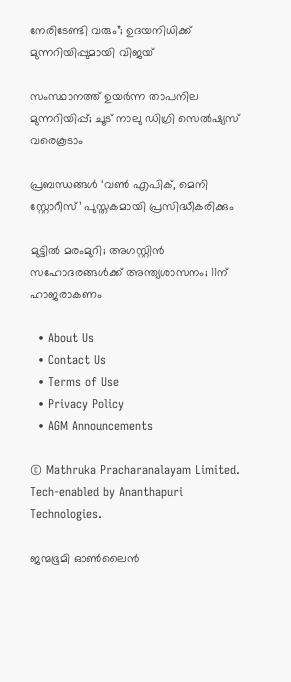നേരിടേണ്ടി വരും”; ഉദയനിധിക്ക് മുന്നറിയിപ്പുമായി വിജയ്

സംസ്ഥാനത്ത് ഉയര്‍ന്ന താപനില മുന്നറിയിപ്പ്; ചൂട് നാലു ഡിഗ്രി സെല്‍ഷ്യസ് വരെകൂടാം

പ്രബന്ധങ്ങള്‍ ‘വണ്‍ എപിക്, മെനി സ്റ്റോറീസ്’ പുസ്തകമായി പ്രസിദ്ധീകരിക്കും

മുട്ടില്‍ മരംമുറി; അഗസ്റ്റിന്‍ സഹോദരങ്ങള്‍ക്ക് അന്ത്യശാസനം; 11ന് ഹാജരാകണം

  • About Us
  • Contact Us
  • Terms of Use
  • Privacy Policy
  • AGM Announcements

© Mathruka Pracharanalayam Limited.
Tech-enabled by Ananthapuri Technologies.

ജന്മഭൂമി ഓണ്‍ലൈന്‍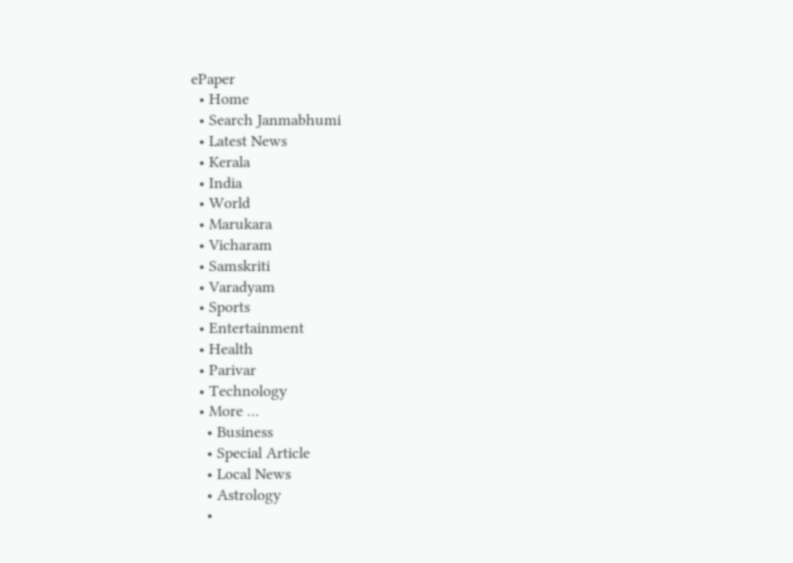ePaper
  • Home
  • Search Janmabhumi
  • Latest News
  • Kerala
  • India
  • World
  • Marukara
  • Vicharam
  • Samskriti
  • Varadyam
  • Sports
  • Entertainment
  • Health
  • Parivar
  • Technology
  • More …
    • Business
    • Special Article
    • Local News
    • Astrology
    •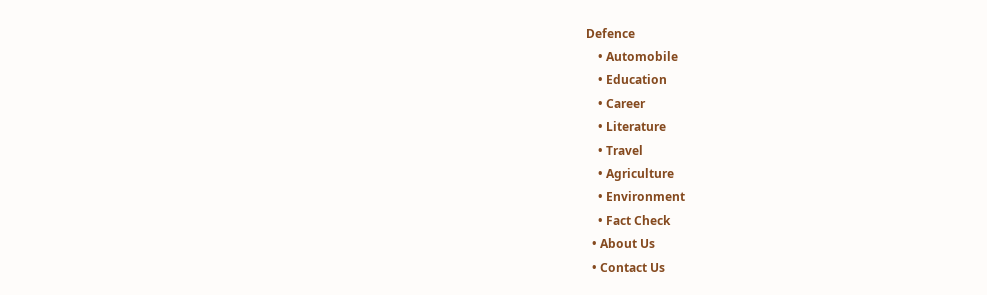Defence
    • Automobile
    • Education
    • Career
    • Literature
    • Travel
    • Agriculture
    • Environment
    • Fact Check
  • About Us
  • Contact Us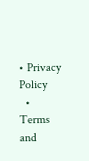• Privacy Policy
  • Terms and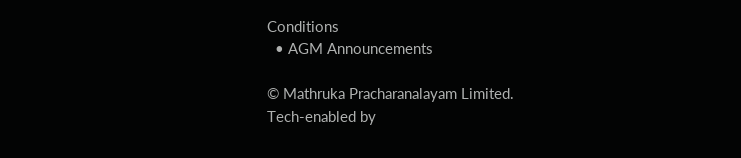Conditions
  • AGM Announcements

© Mathruka Pracharanalayam Limited.
Tech-enabled by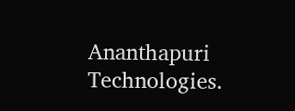Ananthapuri Technologies.